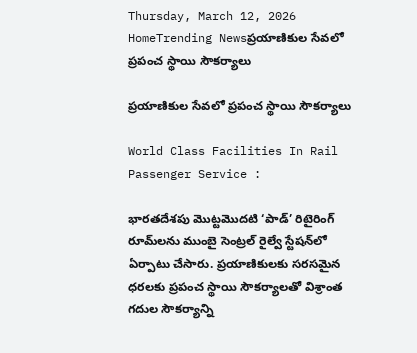Thursday, March 12, 2026
HomeTrending Newsప్రయాణికుల సేవలో ప్రపంచ స్థాయి సౌకర్యాలు

ప్రయాణికుల సేవలో ప్రపంచ స్థాయి సౌకర్యాలు

World Class Facilities In Rail Passenger Service :

భారతదేశపు మొట్టమొదటి ‘పాడ్’ రిటైరింగ్ రూమ్‌లను ముంబై సెంట్రల్ రైల్వే స్టేషన్‌లో ఏర్పాటు చేసారు. ప్రయాణికులకు సరసమైన ధరలకు ప్రపంచ స్థాయి సౌకర్యాలతో విశ్రాంత గదుల సౌకర్యాన్ని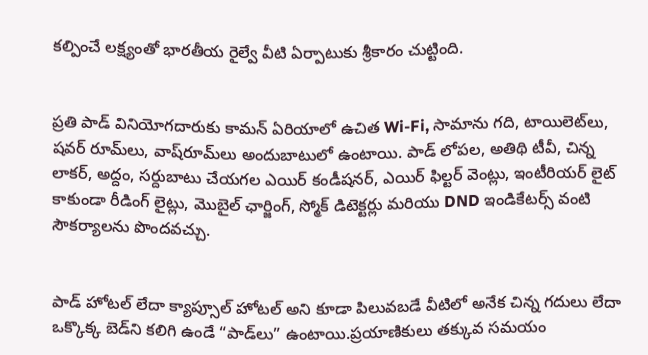కల్పించే లక్ష్యంతో భారతీయ రైల్వే వీటి ఏర్పాటుకు శ్రీకారం చుట్టింది.


ప్రతి పాడ్ వినియోగదారుకు కామన్ ఏరియాలో ఉచిత Wi-Fi, సామాను గది, టాయిలెట్‌లు, షవర్ రూమ్‌లు, వాష్‌రూమ్‌లు అందుబాటులో ఉంటాయి. పాడ్ లోపల, అతిథి టీవీ, చిన్న లాకర్, అద్దం, సర్దుబాటు చేయగల ఎయిర్ కండీషనర్, ఎయిర్ ఫిల్టర్ వెంట్లు, ఇంటీరియర్ లైట్ కాకుండా రీడింగ్ లైట్లు, మొబైల్ ఛార్జింగ్, స్మోక్ డిటెక్టర్లు మరియు DND ఇండికేటర్స్ వంటి సౌకర్యాలను పొందవచ్చు.


పాడ్ హోటల్‌ లేదా క్యాప్సూల్ హోటల్ అని కూడా పిలువబడే వీటిలో అనేక చిన్న గదులు లేదా ఒక్కొక్క బెడ్‌ని కలిగి ఉండే “పాడ్‌లు” ఉంటాయి.ప్రయాణికులు తక్కువ సమయం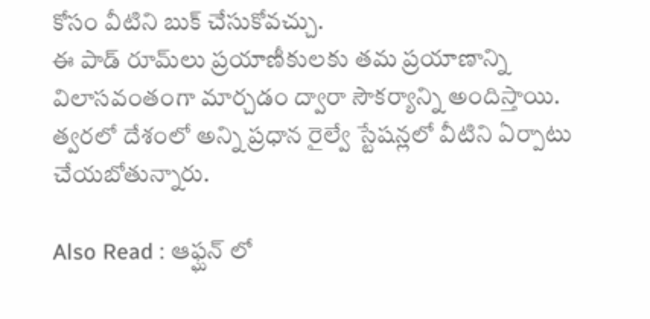కోసం వీటిని బుక్ చేసుకోవచ్చు.
ఈ పాడ్ రూమ్‌లు ప్రయాణీకులకు తమ ప్రయాణాన్ని విలాసవంతంగా మార్చడం ద్వారా సౌకర్యాన్ని అందిస్తాయి. త్వరలో దేశంలో అన్ని ప్రధాన రైల్వే స్టేషన్లలో వీటిని ఏర్పాటు చేయబోతున్నారు.

Also Read : ఆఫ్ఘన్ లో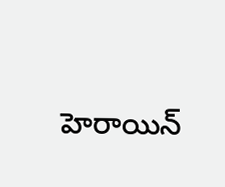హెరాయిన్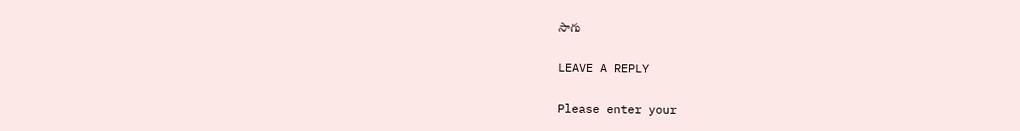సాగు

LEAVE A REPLY

Please enter your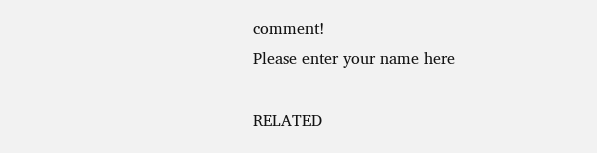comment!
Please enter your name here

RELATED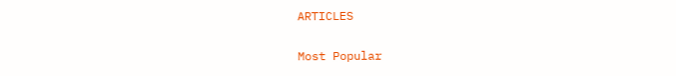ARTICLES

Most Popular